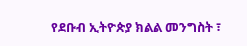የደቡብ ኢትዮጵያ ክልል መንግስት ፣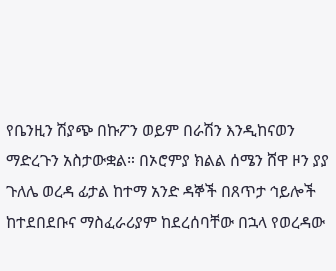የቤንዚን ሽያጭ በኩፖን ወይም በራሽን እንዲከናወን ማድረጉን አስታውቋል። በኦሮምያ ክልል ሰሜን ሸዋ ዞን ያያ ጉለሌ ወረዳ ፊታል ከተማ አንድ ዳኞች በጸጥታ ኅይሎች ከተደበደቡና ማስፈራሪያም ከደረሰባቸው በኋላ የወረዳው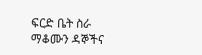ፍርድ ቤት ስራ ማቆሙን ዳኞችና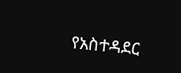የአስተዳደር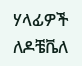ሃላፊዎች ለዶቼቬለ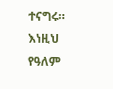ተናግሩ። እነዚህ የዓለም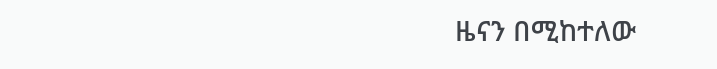ዜናን በሚከተለው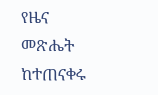የዜና መጽሔት ከተጠናቀሩ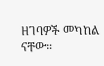ዘገባዎች መካከል ናቸው።